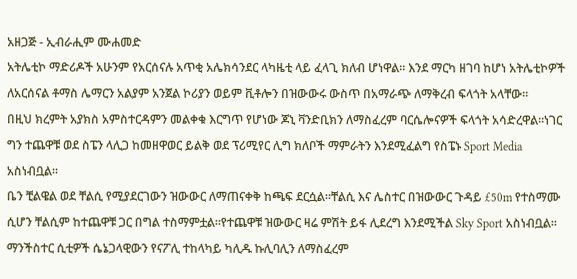አዘጋጅ - ኢብራሒም ሙሐመድ
አትሌቲኮ ማድሪዶች አሁንም የአርሰናሉ አጥቂ አሌክሳንደር ላካዜቲ ላይ ፈላጊ ክለብ ሆነዋል። እንደ ማርካ ዘገባ ከሆነ አትሌቲኮዎች ለአርሰናል ቶማስ ሌማርን አልያም አንጀል ኮሪያን ወይም ቪቶሎን በዝውውሩ ውስጥ በአማራጭ ለማቅረብ ፍላጎት አላቸው።
በዚህ ክረምት አያክስ አምስተርዳምን መልቀቁ እርግጥ የሆነው ጆኒ ቫንድቢክን ለማስፈረም ባርሴሎናዎች ፍላጎት አሳድረዋል።ነገር ግን ተጨዋቹ ወደ ስፔን ላሊጋ ከመዘዋወር ይልቅ ወደ ፕሪሚየር ሊግ ክለቦች ማምራትን እንደሚፈልግ የስፔኑ Sport Media አስነብቧል።
ቤን ቺልዌል ወደ ቸልሲ የሚያደርገውን ዝውውር ለማጠናቀቅ ከጫፍ ደርሷል።ቸልሲ እና ሌስተር በዝውውር ጉዳይ £50m የተስማሙ ሲሆን ቸልሲም ከተጨዋቹ ጋር በግል ተስማምቷል።የተጨዋቹ ዝውውር ዛሬ ምሽት ይፋ ሊደረግ እንደሚችል Sky Sport አስነብቧል።
ማንችስተር ሲቲዎች ሴኔጋላዊውን የናፖሊ ተከላካይ ካሊዱ ኩሊባሊን ለማስፈረም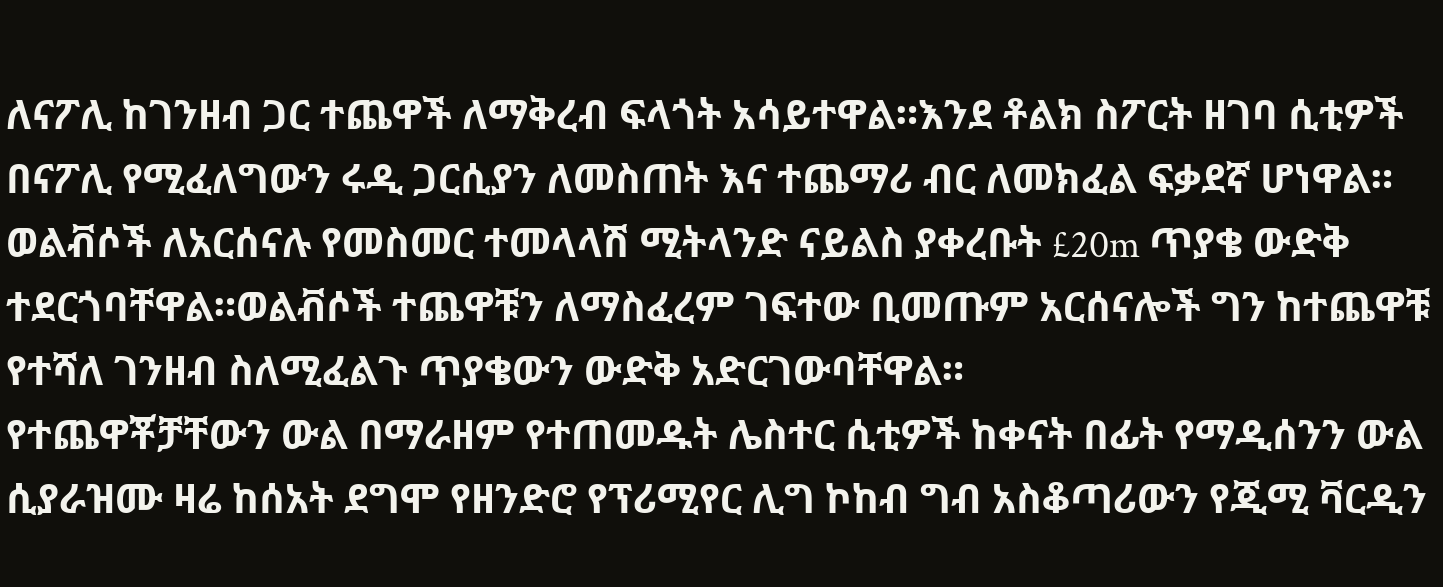ለናፖሊ ከገንዘብ ጋር ተጨዋች ለማቅረብ ፍላጎት አሳይተዋል።እንደ ቶልክ ስፖርት ዘገባ ሲቲዎች በናፖሊ የሚፈለግውን ሩዲ ጋርሲያን ለመስጠት እና ተጨማሪ ብር ለመክፈል ፍቃደኛ ሆነዋል።
ወልቭሶች ለአርሰናሉ የመስመር ተመላላሽ ሚትላንድ ናይልስ ያቀረቡት £20m ጥያቄ ውድቅ ተደርጎባቸዋል።ወልቭሶች ተጨዋቹን ለማስፈረም ገፍተው ቢመጡም አርሰናሎች ግን ከተጨዋቹ የተሻለ ገንዘብ ስለሚፈልጉ ጥያቄውን ውድቅ አድርገውባቸዋል።
የተጨዋቾቻቸውን ውል በማራዘም የተጠመዱት ሌስተር ሲቲዎች ከቀናት በፊት የማዲሰንን ውል ሲያራዝሙ ዛሬ ከሰአት ደግሞ የዘንድሮ የፕሪሚየር ሊግ ኮከብ ግብ አስቆጣሪውን የጂሚ ቫርዲን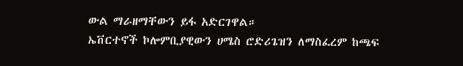ውል ማራዘማቸውን ይፋ አድርገዋል።
ኤቨርተኖች ኮሎምቢያዊውን ሀሜስ ሮድሪጌዝን ለማስፈረም ከጫፍ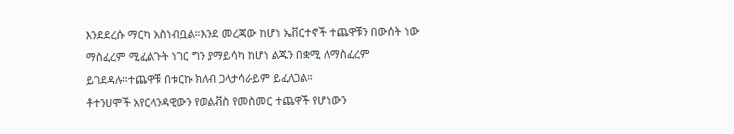እንደደረሱ ማርካ አስነብቧል።እንደ መረጃው ከሆነ ኤቨርተኖች ተጨዋቹን በውሰት ነው ማስፈረም ሚፈልጉት ነገር ግን ያማይሳካ ከሆነ ልጁን በቋሚ ለማስፈረም ይገደዳሉ።ተጨዋቹ በቱርኩ ክለብ ጋላታሳራይም ይፈለጋል።
ቶተንሀሞች አየርላንዳዊውን የወልቭስ የመስመር ተጨዋች የሆነውን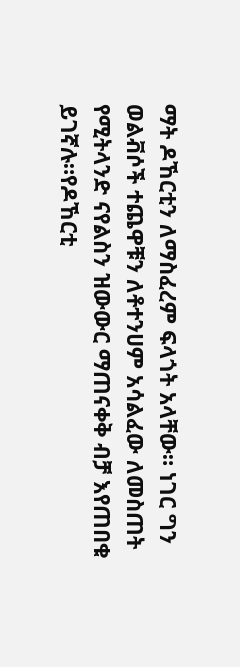ማት ዶኸርቲን ለማስፈረም ፍላጎት አላቸው። ነገር ግን ወልቭሶች ተጨዋቹን ለቶተንሀም አሳልፈው ለመስጠት የሚትላንድ ናየልስን ዝውውር ማጠናቀቅ ብቻ እየጠበቁ ይገኛሉ።የዶኸርቲ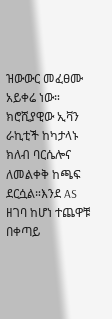ዝውውር መፈፀሙ አይቀሬ ነው።
ክሮሺያዊው ኢቫን ራኪቲች ከካታላኑ ክለብ ባርሴሎና ለመልቀቅ ከጫፍ ደርሷል።እንደ AS ዘገባ ከሆነ ተጨዋቹ በቀጣይ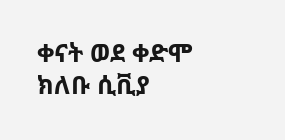ቀናት ወደ ቀድሞ ክለቡ ሲቪያ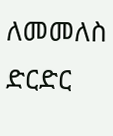ለመመለስ ድርድር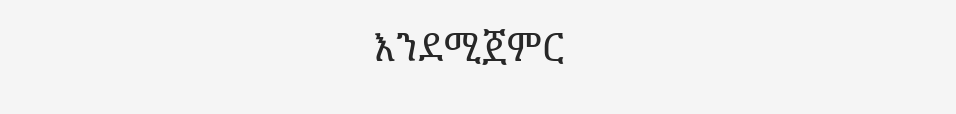እንደሚጀምር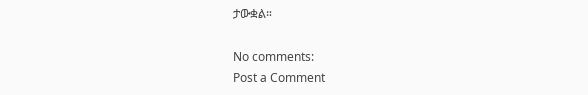ታውቋል።

No comments:
Post a Comment